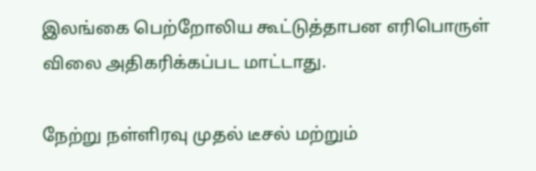இலங்கை பெற்றோலிய கூட்டுத்தாபன எரிபொருள் விலை அதிகரிக்கப்பட மாட்டாது.

நேற்று நள்ளிரவு முதல் டீசல் மற்றும்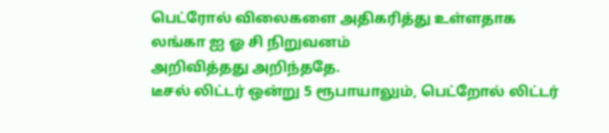பெட்ரோல் விலைகளை அதிகரித்து உள்ளதாக லங்கா ஐ ஓ சி நிறுவனம்
அறிவித்தது அறிந்ததே.
டீசல் லிட்டர் ஒன்று 5 ரூபாயாலும், பெட்றோல் லிட்டர்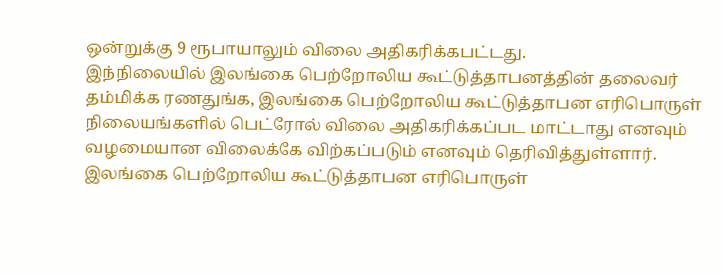ஒன்றுக்கு 9 ரூபாயாலும் விலை அதிகரிக்கபட்டது.
இந்நிலையில் இலங்கை பெற்றோலிய கூட்டுத்தாபனத்தின் தலைவர் தம்மிக்க ரணதுங்க, இலங்கை பெற்றோலிய கூட்டுத்தாபன எரிபொருள் நிலையங்களில் பெட்ரோல் விலை அதிகரிக்கப்பட மாட்டாது எனவும் வழமையான விலைக்கே விற்கப்படும் எனவும் தெரிவித்துள்ளார்.
இலங்கை பெற்றோலிய கூட்டுத்தாபன எரிபொருள்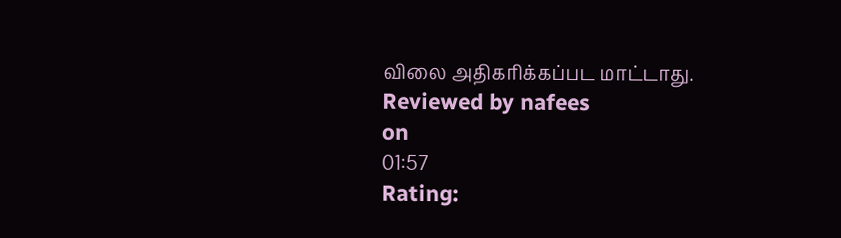விலை அதிகரிக்கப்பட மாட்டாது.
Reviewed by nafees
on
01:57
Rating: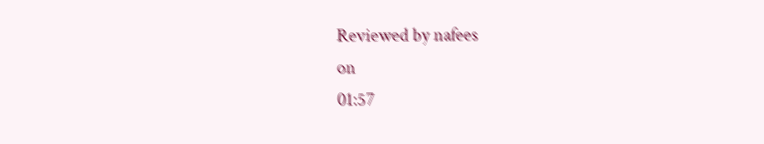Reviewed by nafees
on
01:57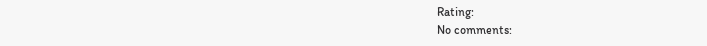Rating:
No comments: